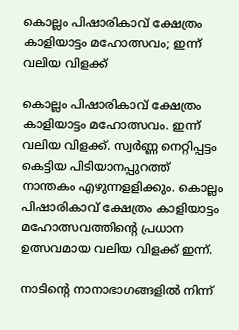കൊല്ലം പിഷാരികാവ് ക്ഷേത്രം കാളിയാട്ടം മഹോത്സവം; ഇന്ന് വലിയ വിളക്ക്

കൊല്ലം പിഷാരികാവ് ക്ഷേത്രം കാളിയാട്ടം മഹോത്സവം. ഇന്ന് വലിയ വിളക്ക്. സ്വര്‍ണ്ണ നെറ്റിപ്പട്ടം കെട്ടിയ പിടിയാനപ്പുറത്ത് നാന്തകം എഴുന്നളളിക്കും. കൊല്ലം പിഷാരികാവ് ക്ഷേത്രം കാളിയാട്ടം മഹോത്സവത്തിന്റെ പ്രധാന ഉത്സവമായ വലിയ വിളക്ക് ഇന്ന്.

നാടിന്റെ നാനാഭാഗങ്ങളില്‍ നിന്ന്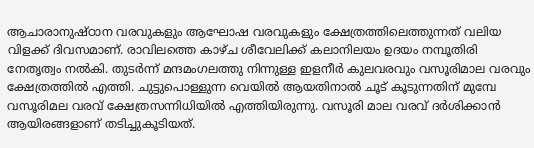ആചാരാനുഷ്ഠാന വരവുകളും ആഘോഷ വരവുകളും ക്ഷേത്രത്തിലെത്തുന്നത് വലിയ വിളക്ക് ദിവസമാണ്. രാവിലത്തെ കാഴ്ച ശീവേലിക്ക് കലാനിലയം ഉദയം നമ്പൂതിരി നേതൃത്വം നൽകി. തുടര്‍ന്ന് മന്ദമംഗലത്തു നിന്നുള്ള ഇളനീര്‍ കുലവരവും വസൂരിമാല വരവും ക്ഷേത്രത്തില്‍ എത്തി. ചുട്ടുപൊള്ളുന്ന വെയിൽ ആയതിനാൽ ചൂട് കൂടുന്നതിന് മുമ്പേ വസൂരിമല വരവ് ക്ഷേത്രസന്നിധിയിൽ എത്തിയിരുന്നു. വസൂരി മാല വരവ് ദർശിക്കാൻ ആയിരങ്ങളാണ് തടിച്ചുകൂടിയത്.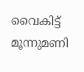വൈകിട്ട് മൂന്നുമണി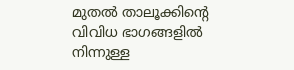മുതല്‍ താലൂക്കിന്റെ വിവിധ ഭാഗങ്ങളില്‍ നിന്നുള്ള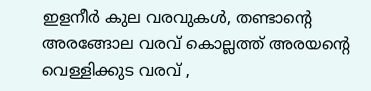ഇളനീര്‍ കുല വരവുകള്‍, തണ്ടാന്റെ അരങ്ങോല വരവ് കൊല്ലത്ത് അരയന്റെ വെള്ളിക്കുട വരവ് ,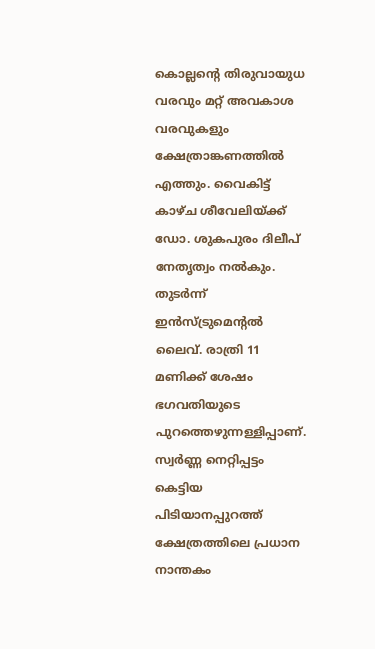കൊല്ലന്റെ തിരുവായുധ വരവും മറ്റ് അവകാശ വരവുകളും ക്ഷേത്രാങ്കണത്തില്‍ എത്തും. വൈകിട്ട് കാഴ്ച ശീവേലിയ്ക്ക് ഡോ. ശുകപുരം ദിലീപ് നേതൃത്വം നല്‍കും. തുടര്‍ന്ന് ഇന്‍സ്ട്രുമെന്റല്‍ ലൈവ്. രാത്രി 11 മണിക്ക് ശേഷം ഭഗവതിയുടെ പുറത്തെഴുന്നള്ളിപ്പാണ്. സ്വര്‍ണ്ണ നെറ്റിപ്പട്ടം കെട്ടിയ പിടിയാനപ്പുറത്ത് ക്ഷേത്രത്തിലെ പ്രധാന നാന്തകം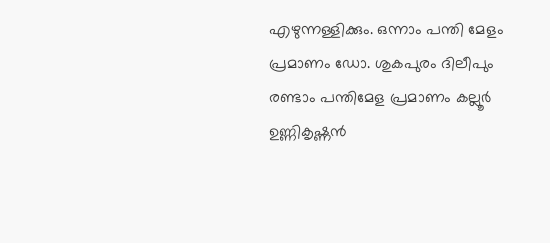എഴുന്നള്ളിക്കും. ഒന്നാം പന്തി മേളം പ്രമാണം ഡോ. ശുകപുരം ദിലീപും രണ്ടാം പന്തിമേള പ്രമാണം കല്ലൂര്‍ ഉണ്ണികൃഷ്ണന്‍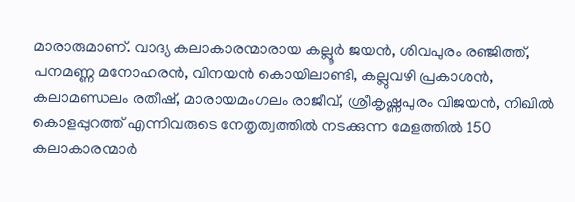മാരാരുമാണ്. വാദ്യ കലാകാരന്മാരായ കല്ലൂര്‍ ജയന്‍, ശിവപുരം രഞ്ജിത്ത്, പനമണ്ണ മനോഹരന്‍, വിനയന്‍ കൊയിലാണ്ടി, കല്ലുവഴി പ്രകാശന്‍, കലാമണ്ഡലം രതീഷ്, മാരായമംഗലം രാജീവ്, ശ്രീകൃഷ്ണപുരം വിജയന്‍, നിഖില്‍ കൊളപ്പുറത്ത് എന്നിവരുടെ നേതൃത്വത്തില്‍ നടക്കുന്ന മേളത്തില്‍ 150 കലാകാരന്മാര്‍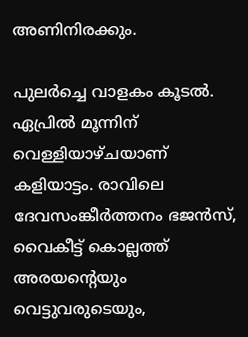അണിനിരക്കും.

പുലര്‍ച്ചെ വാളകം കൂടല്‍. ഏപ്രില്‍ മൂന്നിന് വെള്ളിയാഴ്ചയാണ് കളിയാട്ടം. രാവിലെ ദേവസംങ്കീര്‍ത്തനം ഭജന്‍സ്, വൈകീട്ട് കൊല്ലത്ത് അരയന്റെയും വെട്ടുവരുടെയും,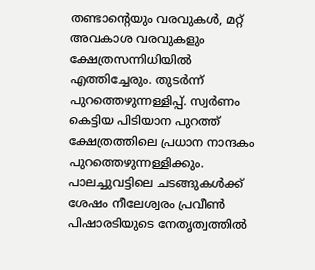തണ്ടാന്റെയും വരവുകള്‍, മറ്റ് അവകാശ വരവുകളും ക്ഷേത്രസന്നിധിയില്‍ എത്തിച്ചേരും. തുടര്‍ന്ന് പുറത്തെഴുന്നള്ളിപ്പ്. സ്വര്‍ണം കെട്ടിയ പിടിയാന പുറത്ത് ക്ഷേത്രത്തിലെ പ്രധാന നാന്ദകം പുറത്തെഴുന്നള്ളിക്കും. പാലച്ചുവട്ടിലെ ചടങ്ങുകള്‍ക്ക് ശേഷം നീലേശ്വരം പ്രവീണ്‍ പിഷാരടിയുടെ നേതൃത്വത്തില്‍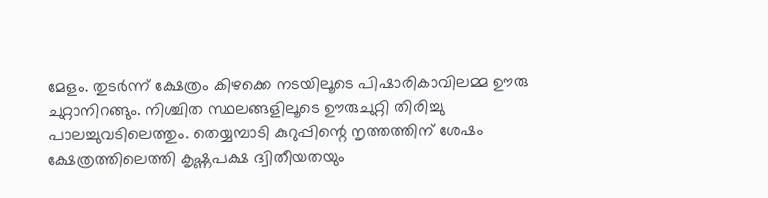മേളം. തുടര്‍ന്ന് ക്ഷേത്രം കിഴക്കെ നടയിലൂടെ പിഷാരികാവിലമ്മ ഊരു ചുറ്റാനിറങ്ങും. നിശ്ചിത സ്ഥലങ്ങളിലൂടെ ഊരുചുറ്റി തിരിച്ചു പാലച്ചുവടിലെത്തും. തെയ്യമ്പാടി കുറുപ്പിന്റെ നൃത്തത്തിന് ശേഷം ക്ഷേത്രത്തിലെത്തി കൃഷ്ണപക്ഷ ദ്വിതീയതയും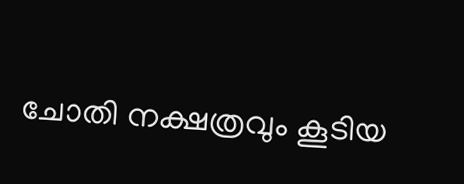ചോതി നക്ഷത്രവും കൂടിയ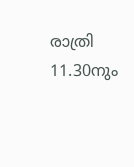രാത്രി 11.30നും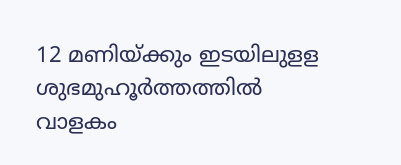12 മണിയ്ക്കും ഇടയിലുളള ശുഭമുഹൂര്‍ത്തത്തില്‍ വാളകം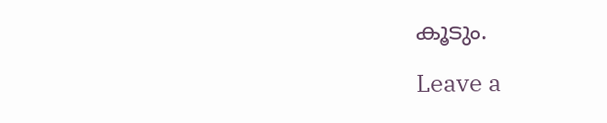കൂടും.

Leave a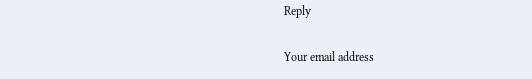Reply

Your email address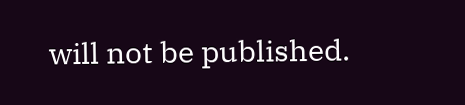will not be published.